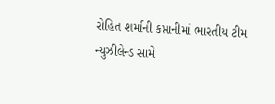રોહિત શર્માની કપ્તાનીમાં ભારતીય ટીમ ન્યુઝીલેન્ડ સામે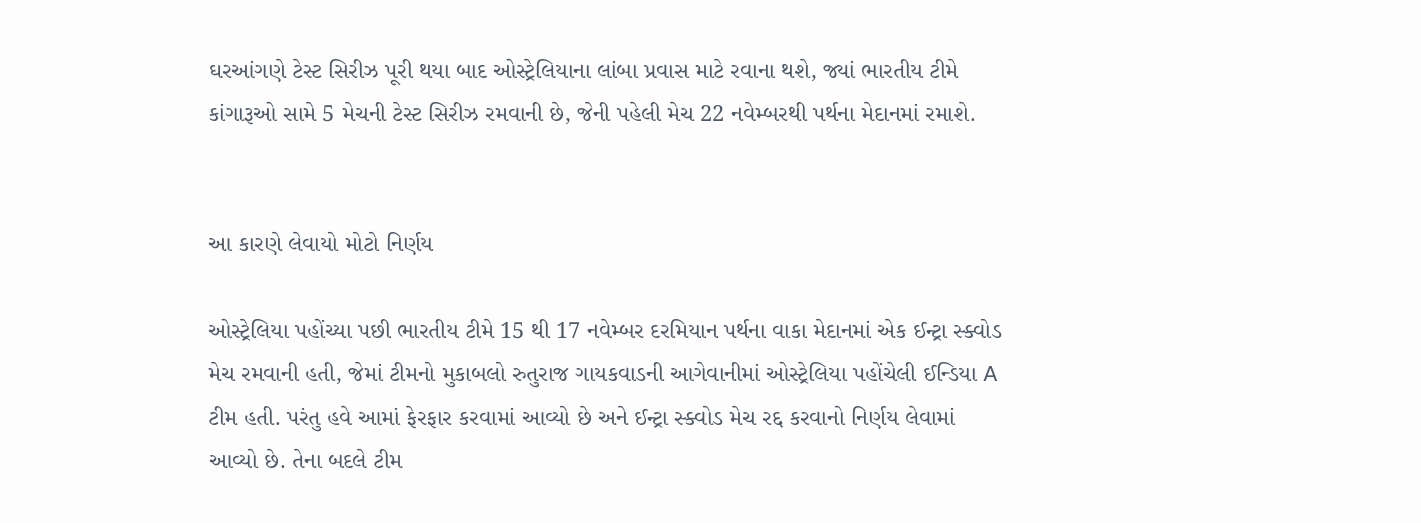ઘરઆંગણે ટેસ્ટ સિરીઝ પૂરી થયા બાદ ઓસ્ટ્રેલિયાના લાંબા પ્રવાસ માટે રવાના થશે, જ્યાં ભારતીય ટીમે કાંગારૂઓ સામે 5 મેચની ટેસ્ટ સિરીઝ રમવાની છે, જેની પહેલી મેચ 22 નવેમ્બરથી પર્થના મેદાનમાં રમાશે.


આ કારણે લેવાયો મોટો નિર્ણય

ઓસ્ટ્રેલિયા પહોંચ્યા પછી ભારતીય ટીમે 15 થી 17 નવેમ્બર દરમિયાન પર્થના વાકા મેદાનમાં એક ઈન્ટ્રા સ્ક્વોડ મેચ રમવાની હતી, જેમાં ટીમનો મુકાબલો રુતુરાજ ગાયકવાડની આગેવાનીમાં ઓસ્ટ્રેલિયા પહોંચેલી ઈન્ડિયા A ટીમ હતી. પરંતુ હવે આમાં ફેરફાર કરવામાં આવ્યો છે અને ઈન્ટ્રા સ્ક્વોડ મેચ રદ્દ કરવાનો નિર્ણય લેવામાં આવ્યો છે. તેના બદલે ટીમ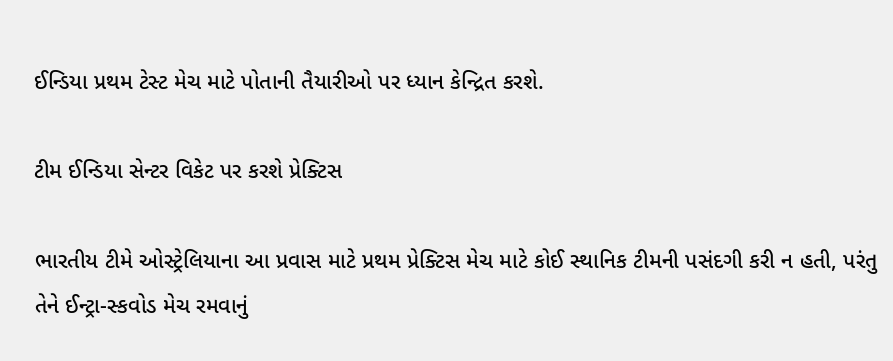ઈન્ડિયા પ્રથમ ટેસ્ટ મેચ માટે પોતાની તૈયારીઓ પર ધ્યાન કેન્દ્રિત કરશે.

ટીમ ઈન્ડિયા સેન્ટર વિકેટ પર કરશે પ્રેક્ટિસ

ભારતીય ટીમે ઓસ્ટ્રેલિયાના આ પ્રવાસ માટે પ્રથમ પ્રેક્ટિસ મેચ માટે કોઈ સ્થાનિક ટીમની પસંદગી કરી ન હતી, પરંતુ તેને ઈન્ટ્રા-સ્કવોડ મેચ રમવાનું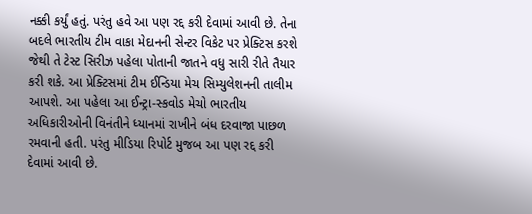નક્કી કર્યું હતું. પરંતુ હવે આ પણ રદ્દ કરી દેવામાં આવી છે. તેના બદલે ભારતીય ટીમ વાકા મેદાનની સેન્ટર વિકેટ પર પ્રેક્ટિસ કરશે જેથી તે ટેસ્ટ સિરીઝ પહેલા પોતાની જાતને વધુ સારી રીતે તૈયાર કરી શકે. આ પ્રેક્ટિસમાં ટીમ ઈન્ડિયા મેચ સિમ્યુલેશનની તાલીમ આપશે. આ પહેલા આ ઈન્ટ્રા-સ્કવોડ મેચો ભારતીય અધિકારીઓની વિનંતીને ધ્યાનમાં રાખીને બંધ દરવાજા પાછળ રમવાની હતી. પરંતુ મીડિયા રિપોર્ટ મુજબ આ પણ રદ્દ કરી દેવામાં આવી છે.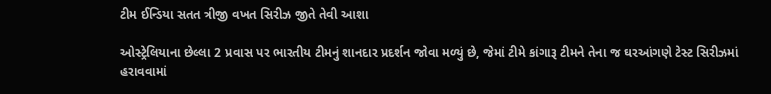ટીમ ઈન્ડિયા સતત ત્રીજી વખત સિરીઝ જીતે તેવી આશા

ઓસ્ટ્રેલિયાના છેલ્લા 2 પ્રવાસ પર ભારતીય ટીમનું શાનદાર પ્રદર્શન જોવા મળ્યું છે, જેમાં ટીમે કાંગારૂ ટીમને તેના જ ઘરઆંગણે ટેસ્ટ સિરીઝમાં હરાવવામાં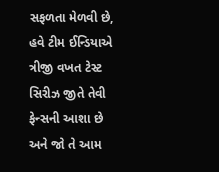સફળતા મેળવી છે, હવે ટીમ ઈન્ડિયાએ ત્રીજી વખત ટેસ્ટ સિરીઝ જીતે તેવી ફેન્સની આશા છે અને જો તે આમ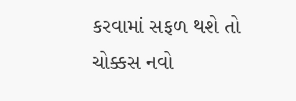કરવામાં સફળ થશે તો ચોક્કસ નવો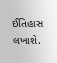ઈતિહાસ લખાશે.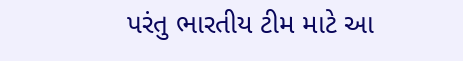પરંતુ ભારતીય ટીમ માટે આ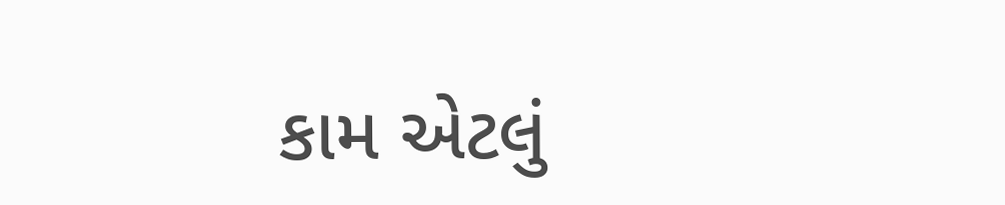કામ એટલું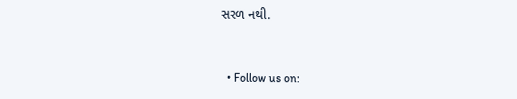સરળ નથી.


  • Follow us on: